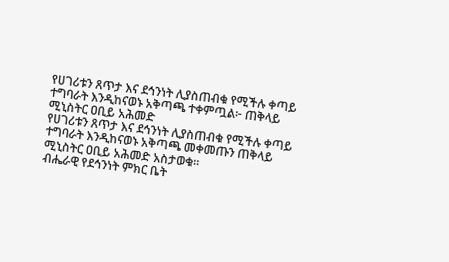የሀገሪቱን ጸጥታ እና ደኅንነት ሊያስጠብቁ የሚችሉ ቀጣይ ተግባራት እንዲከናወኑ አቅጣጫ ተቀምጧል፦ ጠቅላይ ሚኒስትር ዐቢይ አሕመድ
የሀገሪቱን ጸጥታ እና ደኅንነት ሊያስጠብቁ የሚችሉ ቀጣይ ተግባራት እንዲከናወኑ አቅጣጫ መቀመጡን ጠቅላይ ሚኒስትር ዐቢይ አሕመድ አስታወቁ።
ብሔራዊ የደኅንነት ምክር ቤት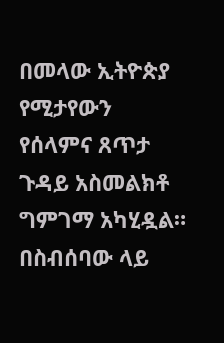በመላው ኢትዮጵያ የሚታየውን የሰላምና ጸጥታ ጉዳይ አስመልክቶ ግምገማ አካሂዷል።
በስብሰባው ላይ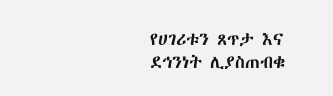የሀገሪቱን ጸጥታ እና ደኅንነት ሊያስጠብቁ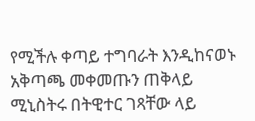የሚችሉ ቀጣይ ተግባራት እንዲከናወኑ አቅጣጫ መቀመጡን ጠቅላይ ሚኒስትሩ በትዊተር ገጻቸው ላይ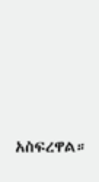አስፍረዋል።